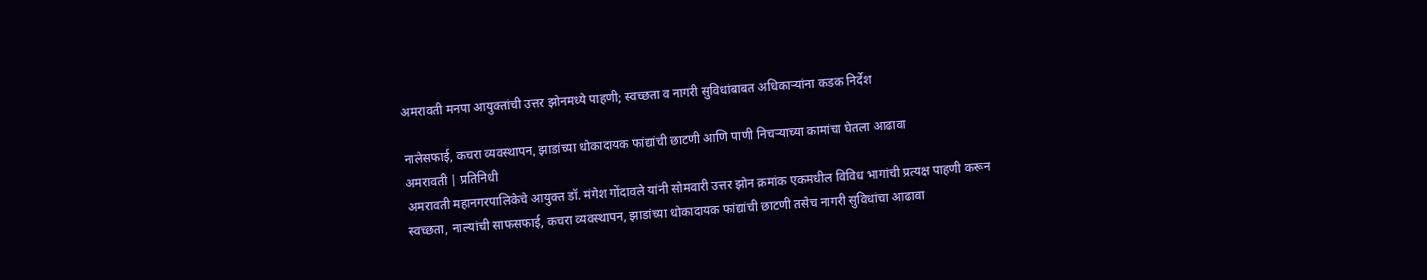अमरावती मनपा आयुक्तांची उत्तर झोनमध्ये पाहणी; स्वच्छता व नागरी सुविधांबाबत अधिकाऱ्यांना कडक निर्देश

नालेसफाई, कचरा व्यवस्थापन, झाडांच्या धोकादायक फांद्यांची छाटणी आणि पाणी निचऱ्याच्या कामांचा घेतला आढावा
अमरावती | प्रतिनिधी
अमरावती महानगरपालिकेचे आयुक्त डॉ. मंगेश गोंदावले यांनी सोमवारी उत्तर झोन क्रमांक एकमधील विविध भागांची प्रत्यक्ष पाहणी करून स्वच्छता, नाल्यांची साफसफाई, कचरा व्यवस्थापन, झाडांच्या धोकादायक फांद्यांची छाटणी तसेच नागरी सुविधांचा आढावा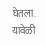घेतला. यावेळी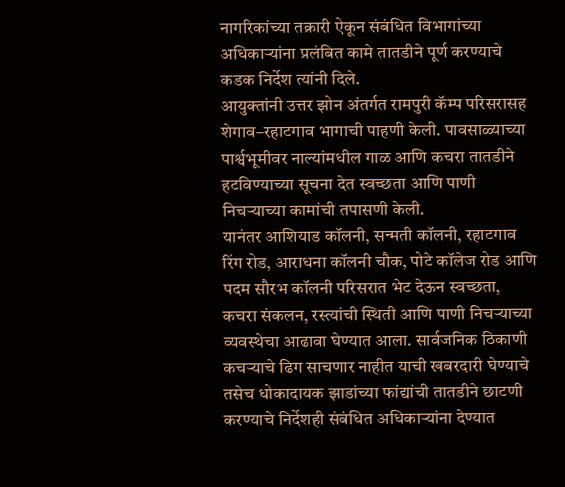नागरिकांच्या तक्रारी ऐकून संबंधित विभागांच्या अधिकाऱ्यांना प्रलंबित कामे तातडीने पूर्ण करण्याचे कडक निर्देश त्यांनी दिले.
आयुक्तांनी उत्तर झोन अंतर्गत रामपुरी कॅम्प परिसरासह शेगाव–रहाटगाव भागाची पाहणी केली. पावसाळ्याच्या पार्श्वभूमीवर नाल्यांमधील गाळ आणि कचरा तातडीने हटविण्याच्या सूचना देत स्वच्छता आणि पाणी निचऱ्याच्या कामांची तपासणी केली.
यानंतर आशियाड कॉलनी, सन्मती कॉलनी, रहाटगाव रिंग रोड, आराधना कॉलनी चौक, पोटे कॉलेज रोड आणि पदम सौरभ कॉलनी परिसरात भेट देऊन स्वच्छता, कचरा संकलन, रस्त्यांची स्थिती आणि पाणी निचऱ्याच्या व्यवस्थेचा आढावा घेण्यात आला. सार्वजनिक ठिकाणी कचऱ्याचे ढिग साचणार नाहीत याची खबरदारी घेण्याचे तसेच धोकादायक झाडांच्या फांद्यांची तातडीने छाटणी करण्याचे निर्देशही संबंधित अधिकाऱ्यांना देण्यात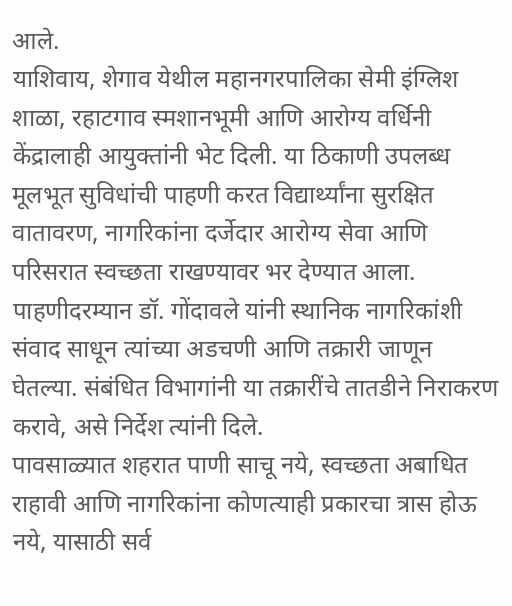आले.
याशिवाय, शेगाव येथील महानगरपालिका सेमी इंग्लिश शाळा, रहाटगाव स्मशानभूमी आणि आरोग्य वर्धिनी केंद्रालाही आयुक्तांनी भेट दिली. या ठिकाणी उपलब्ध मूलभूत सुविधांची पाहणी करत विद्यार्थ्यांना सुरक्षित वातावरण, नागरिकांना दर्जेदार आरोग्य सेवा आणि परिसरात स्वच्छता राखण्यावर भर देण्यात आला.
पाहणीदरम्यान डॉ. गोंदावले यांनी स्थानिक नागरिकांशी संवाद साधून त्यांच्या अडचणी आणि तक्रारी जाणून घेतल्या. संबंधित विभागांनी या तक्रारींचे तातडीने निराकरण करावे, असे निर्देश त्यांनी दिले.
पावसाळ्यात शहरात पाणी साचू नये, स्वच्छता अबाधित राहावी आणि नागरिकांना कोणत्याही प्रकारचा त्रास होऊ नये, यासाठी सर्व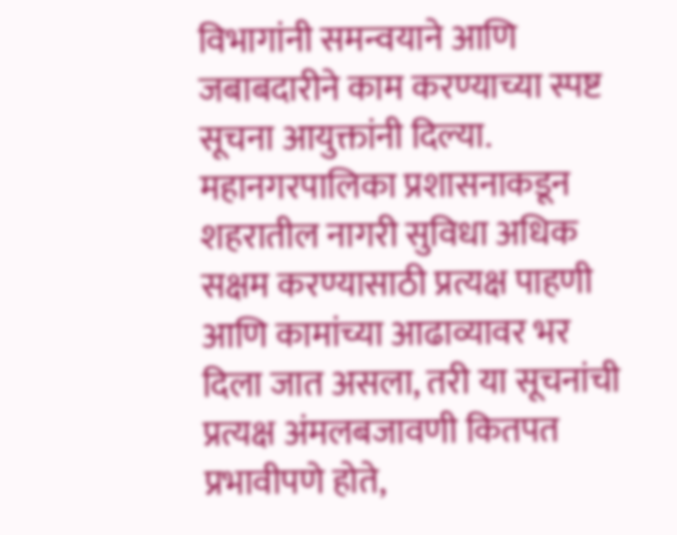विभागांनी समन्वयाने आणि जबाबदारीने काम करण्याच्या स्पष्ट सूचना आयुक्तांनी दिल्या.
महानगरपालिका प्रशासनाकडून शहरातील नागरी सुविधा अधिक सक्षम करण्यासाठी प्रत्यक्ष पाहणी आणि कामांच्या आढाव्यावर भर दिला जात असला, तरी या सूचनांची प्रत्यक्ष अंमलबजावणी कितपत प्रभावीपणे होते,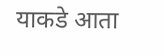याकडे आता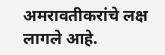अमरावतीकरांचे लक्ष लागले आहे.